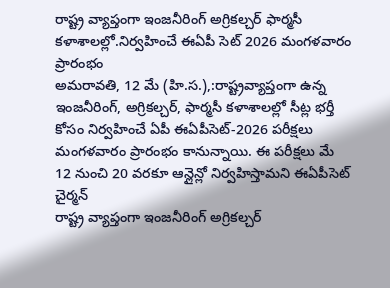రాష్ట్ర వ్యాప్తంగా ఇంజనీరింగ్ అగ్రికల్చర్ ఫార్మసీ కళాశాలల్లో.నిర్వహించే ఈఏపీ సెట్ 2026 మంగళవారం ప్రారంభం
అమరావతి, 12 మే (హి.స.),:రాష్ట్రవ్యాప్తంగా ఉన్న ఇంజనీరింగ్, అగ్రికల్చర్, ఫార్మసీ కళాశాలల్లో సీట్ల భర్తీ కోసం నిర్వహించే ఏపీ ఈఏపీసెట్-2026 పరీక్షలు మంగళవారం ప్రారంభం కానున్నాయి. ఈ పరీక్షలు మే 12 నుంచి 20 వరకూ ఆన్లైన్లో నిర్వహిస్తామని ఈఏపీసెట్ చైర్మన్
రాష్ట్ర వ్యాప్తంగా ఇంజనీరింగ్ అగ్రికల్చర్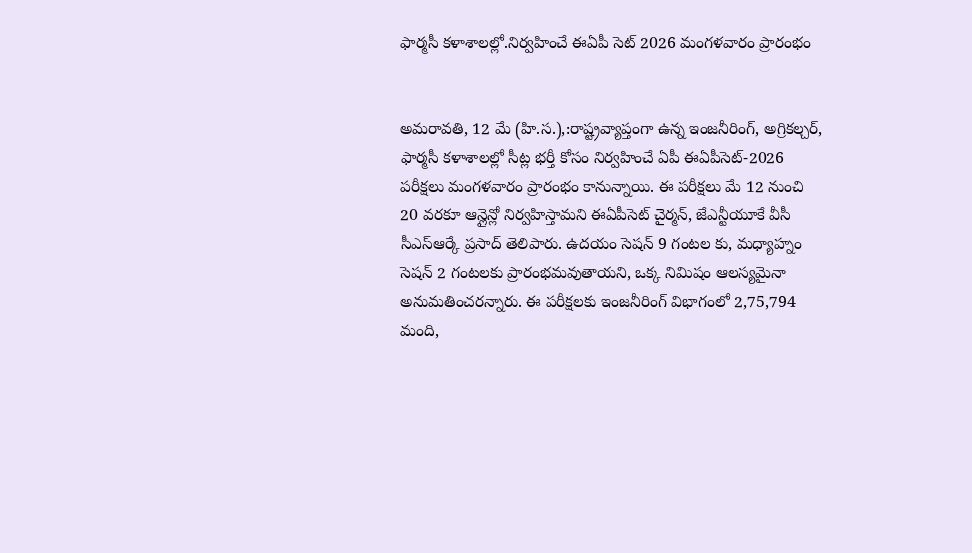ఫార్మసీ కళాశాలల్లో.నిర్వహించే ఈఏపీ సెట్ 2026 మంగళవారం ప్రారంభం


అమరావతి, 12 మే (హి.స.),:రాష్ట్రవ్యాప్తంగా ఉన్న ఇంజనీరింగ్, అగ్రికల్చర్, ఫార్మసీ కళాశాలల్లో సీట్ల భర్తీ కోసం నిర్వహించే ఏపీ ఈఏపీసెట్-2026 పరీక్షలు మంగళవారం ప్రారంభం కానున్నాయి. ఈ పరీక్షలు మే 12 నుంచి 20 వరకూ ఆన్లైన్లో నిర్వహిస్తామని ఈఏపీసెట్ చైర్మన్, జేఎన్టీయూకే వీసీ సీఎస్ఆర్కే ప్రసాద్ తెలిపారు. ఉదయం సెషన్ 9 గంటల కు, మధ్యాహ్నం సెషన్ 2 గంటలకు ప్రారంభమవుతాయని, ఒక్క నిమిషం ఆలస్యమైనా అనుమతించరన్నారు. ఈ పరీక్షలకు ఇంజనీరింగ్ విభాగంలో 2,75,794 మంది,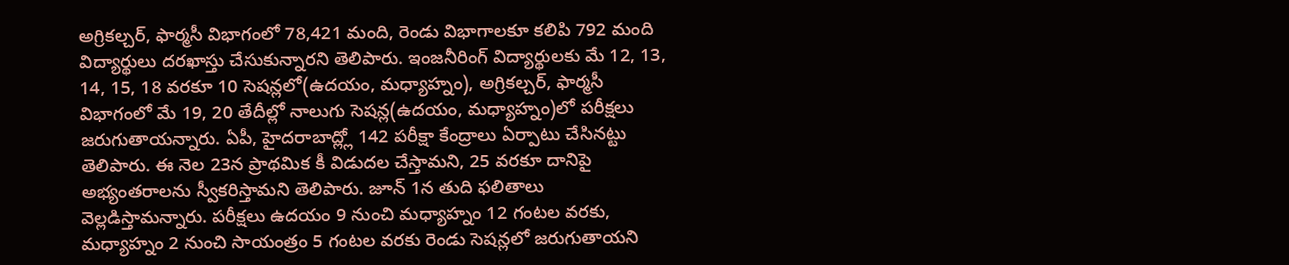అగ్రికల్చర్, ఫార్మసీ విభాగంలో 78,421 మంది, రెండు విభాగాలకూ కలిపి 792 మంది విద్యార్థులు దరఖాస్తు చేసుకున్నారని తెలిపారు. ఇంజనీరింగ్ విద్యార్థులకు మే 12, 13, 14, 15, 18 వరకూ 10 సెషన్లలో(ఉదయం, మధ్యాహ్నం), అగ్రికల్చర్, ఫార్మసీ విభాగంలో మే 19, 20 తేదీల్లో నాలుగు సెషన్ల(ఉదయం, మధ్యాహ్నం)లో పరీక్షలు జరుగుతాయన్నారు. ఏపీ, హైదరాబాద్ల్లో 142 పరీక్షా కేంద్రాలు ఏర్పాటు చేసినట్టు తెలిపారు. ఈ నెల 23న ప్రాథమిక కీ విడుదల చేస్తామని, 25 వరకూ దానిపై అభ్యంతరాలను స్వీకరిస్తామని తెలిపారు. జూన్ 1న తుది ఫలితాలు వెల్లడిస్తామన్నారు. పరీక్షలు ఉదయం 9 నుంచి మధ్యాహ్నం 12 గంటల వరకు, మధ్యాహ్నం 2 నుంచి సాయంత్రం 5 గంటల వరకు రెండు సెషన్లలో జరుగుతాయని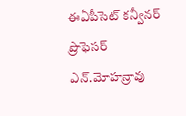ఈఏపీసెట్ కన్వీనర్ ప్రొఫెసర్ ఎన్.మోహన్రావు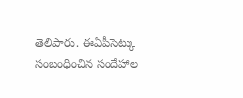తెలిపారు. ఈఏపీసెట్కు సంబంధించిన సందేహాల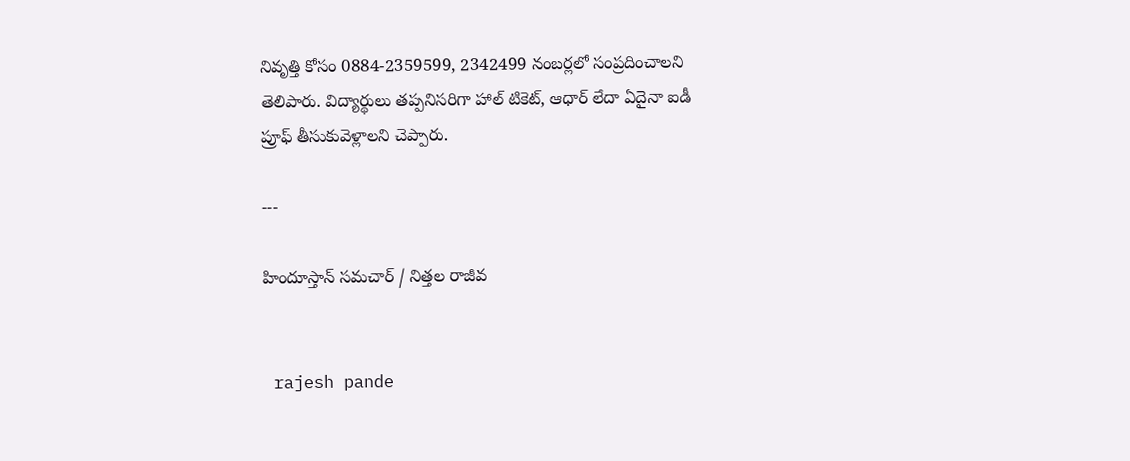నివృత్తి కోసం 0884-2359599, 2342499 నంబర్లలో సంప్రదించాలని తెలిపారు. విద్యార్థులు తప్పనిసరిగా హాల్ టికెట్, ఆధార్ లేదా ఏదైనా ఐడీ ప్రూఫ్ తీసుకువెళ్లాలని చెప్పారు.

---

హిందూస్తాన్ సమచార్ / నిత్తల రాజీవ


 rajesh pande